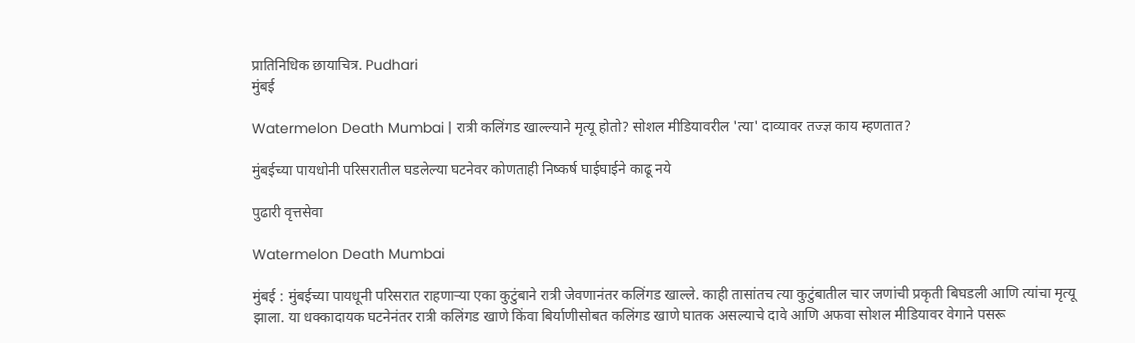प्रातिनिधिक छायाचित्र. Pudhari
मुंबई

Watermelon Death Mumbai | रात्री कलिंगड खाल्ल्याने मृत्यू होतो? सोशल मीडियावरील 'त्या' दाव्यावर तज्ज्ञ काय म्‍हणतात?

मुंबईच्या पायधोनी परिसरातील घडलेल्या घटनेवर कोणताही निष्कर्ष घाईघाईने काढू नये

पुढारी वृत्तसेवा

Watermelon Death Mumbai

मुंबई : मुंबईच्या पायधूनी परिसरात राहणाऱ्या एका कुटुंबाने रात्री जेवणानंतर कलिंगड खाल्ले. काही तासांतच त्या कुटुंबातील चार जणांची प्रकृती बिघडली आणि त्यांचा मृत्यू झाला. या धक्कादायक घटनेनंतर रात्री कलिंगड खाणे किंवा बिर्याणीसोबत कलिंगड खाणे घातक असल्याचे दावे आणि अफवा सोशल मीडियावर वेगाने पसरू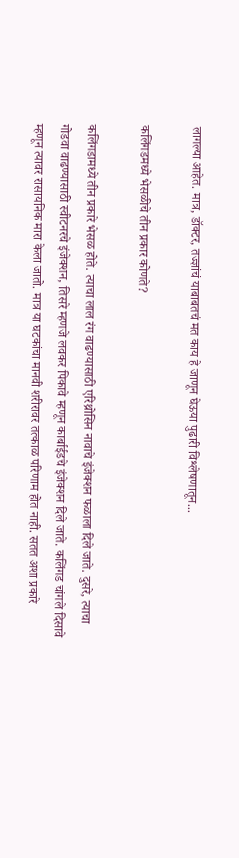लागल्या आहेत. मात्र, डॉक्टर, तज्ज्ञांचं याबाबतचं मत काय हे जाणून घेऊया पुढारी विश्लेषणातून...

कलिंगडमध्ये भेसळीचे तीन प्रकार कोणते?

कलिंगडामध्ये तीन प्रकारे भेसळ होते. त्याचा लाल रंग वाढण्यासाठी एरिथ्रोसिन नावाचे इंजेक्शन फळाला दिले जाते. दुसरे, त्याचा गोडवा वाढण्यासाठी स्वीटनरचे इंजेक्शन, तिसरे म्हणजे लवकर पिकावे म्हणून कार्बाईडचे इंजेक्शन दिले जाते. कलिंगड चांगले दिसावे म्हणून त्यावर रासायनिक मारा केला जातो. मात्र या घटकांचा मानवी शरीरावर तत्काळ परिणाम होत नाही. सतत अशा प्रकारे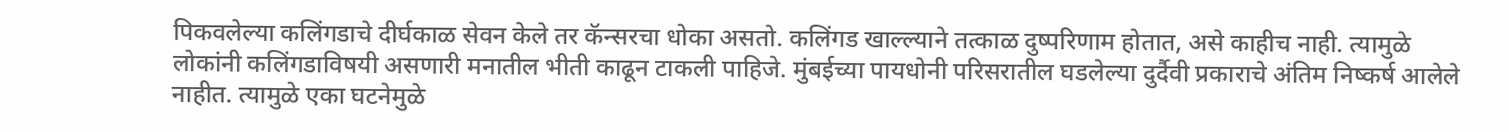पिकवलेल्या कलिंगडाचे दीर्घकाळ सेवन केले तर कॅन्सरचा धोका असतो. कलिंगड खाल्ल्याने तत्काळ दुष्परिणाम होतात, असे काहीच नाही. त्यामुळे लोकांनी कलिंगडाविषयी असणारी मनातील भीती काढून टाकली पाहिजे. मुंबईच्या पायधोनी परिसरातील घडलेल्या दुर्दैवी प्रकाराचे अंतिम निष्कर्ष आलेले नाहीत. त्यामुळे एका घटनेमुळे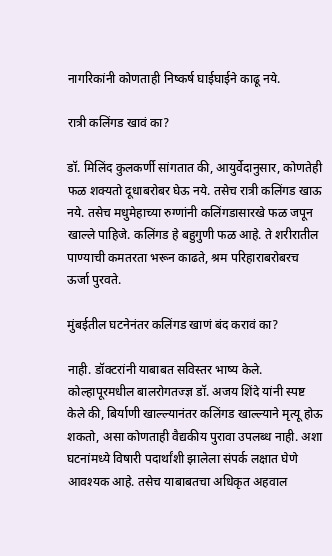नागरिकांनी कोणताही निष्कर्ष घाईघाईने काढू नये.

रात्री कलिंगड खावं का?

डॉ. मिलिंद कुलकर्णी सांगतात की, आयुर्वेदानुसार, कोणतेही फळ शक्यतो दूधाबरोबर घेऊ नये. तसेच रात्री कलिंगड खाऊ नये. तसेच मधुमेहाच्या रुग्णांनी कलिंगडासारखे फळ जपून खाल्ले पाहिजे. कलिंगड हे बहुगुणी फळ आहे. ते शरीरातील पाण्याची कमतरता भरून काढते, श्रम परिहाराबरोबरच ऊर्जा पुरवते.

मुंबईतील घटनेनंतर कलिंगड खाणं बंद करावं का?

नाही. डॉक्टरांनी याबाबत सविस्तर भाष्य केले. कोल्हापूरमधील बालरोगतज्ज्ञ डॉ. अजय शिंदे यांनी स्पष्ट केले की, बिर्याणी खाल्ल्यानंतर कलिंगड खाल्ल्याने मृत्यू होऊ शकतो, असा कोणताही वैद्यकीय पुरावा उपलब्ध नाही. अशा घटनांमध्ये विषारी पदार्थांशी झालेला संपर्क लक्षात घेणे आवश्यक आहे. तसेच याबाबतचा अधिकृत अहवाल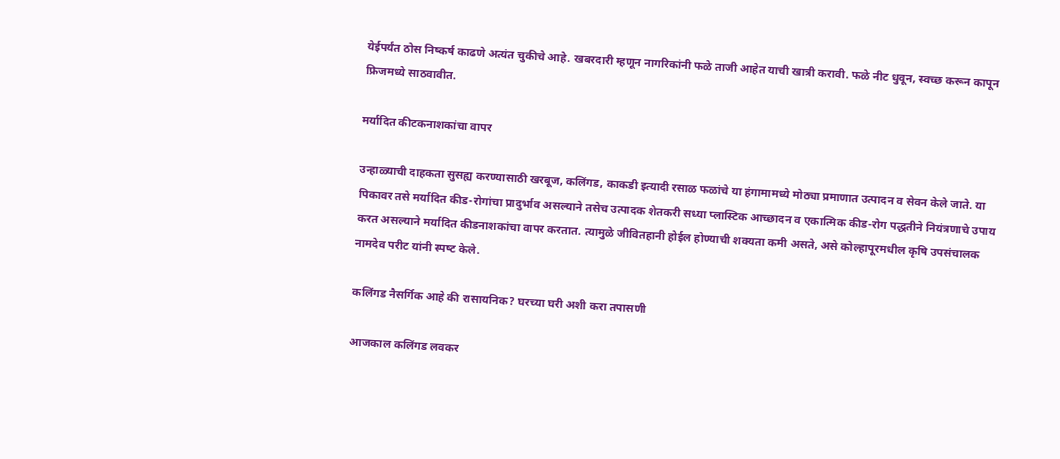येईपर्यंत ठोस निष्कर्ष काढणे अत्यंत चुकीचे आहे. खबरदारी म्हणून नागरिकांनी फळे ताजी आहेत याची खात्री करावी. फळे नीट धुवून, स्वच्छ करून कापून फ्रिजमध्ये साठवावीत.

मर्यादित कीटकनाशकांचा वापर

उन्हाळ्याची दाहकता सुसह्य करण्यासाठी खरबूज, कलिंगड, काकडी इत्यादी रसाळ फळांचे या हंगामामध्ये मोठ्या प्रमाणात उत्पादन व सेवन केले जाते. या पिकावर तसे मर्यादित कीड-रोगांचा प्रादुर्भाव असल्याने तसेच उत्पादक शेतकरी सध्या प्लास्टिक आच्छादन व एकात्मिक कीड-रोग पद्धतीने नियंत्रणाचे उपाय करत असल्याने मर्यादित कीडनाशकांचा वापर करतात. त्‍यामुळे जीवितहानी होईल होण्याची शक्यता कमी असते, असे कोल्‍हापूरमधील कृषि उपसंचालक नामदेव परीट यांनी स्‍पष्‍ट केले.

कलिंगड नैसर्गिक आहे की रासायनिक? घरच्या घरी अशी करा तपासणी

आजकाल कलिंगड लवकर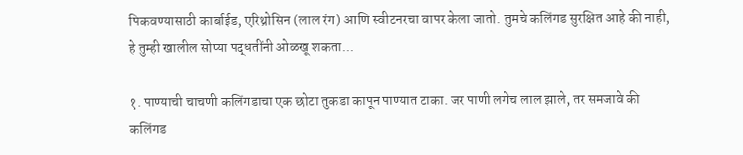पिकवण्यासाठी कार्बाईड, एरिथ्रोसिन (लाल रंग) आणि स्वीटनरचा वापर केला जातो. तुमचे कलिंगड सुरक्षित आहे की नाही, हे तुम्ही खालील सोप्या पद्धतींनी ओळखू शकता...

१. पाण्याची चाचणी कलिंगडाचा एक छोटा तुकडा कापून पाण्यात टाका. जर पाणी लगेच लाल झाले, तर समजावे की कलिंगड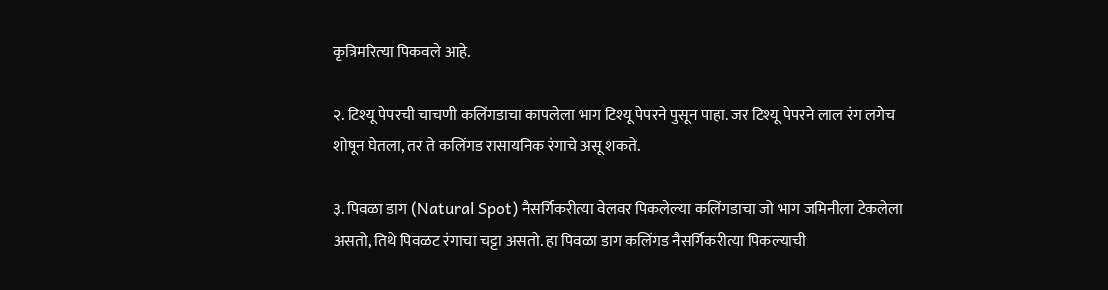कृत्रिमरित्‍या पिकवले आहे.

२. टिश्यू पेपरची चाचणी कलिंगडाचा कापलेला भाग टिश्यू पेपरने पुसून पाहा. जर टिश्यू पेपरने लाल रंग लगेच शोषून घेतला, तर ते कलिंगड रासायनिक रंगाचे असू शकते.

३. पिवळा डाग (Natural Spot) नैसर्गिकरीत्या वेलवर पिकलेल्या कलिंगडाचा जो भाग जमिनीला टेकलेला असतो, तिथे पिवळट रंगाचा चट्टा असतो. हा पिवळा डाग कलिंगड नैसर्गिकरीत्या पिकल्याची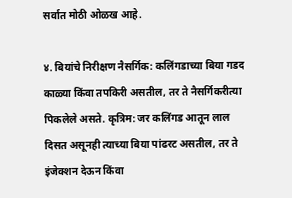सर्वात मोठी ओळख आहे.

४. बियांचे निरीक्षण नैसर्गिक: कलिंगडाच्या बिया गडद काळ्या किंवा तपकिरी असतील, तर ते नैसर्गिकरीत्या पिकलेले असते. कृत्रिम: जर कलिंगड आतून लाल दिसत असूनही त्याच्या बिया पांढरट असतील, तर ते इंजेक्शन देऊन किंवा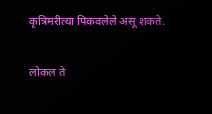कृत्रिमरीत्या पिकवलेले असू शकते.

लोकल ते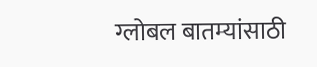ग्लोबल बातम्यांसाठी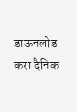डाऊनलोड करा दैनिक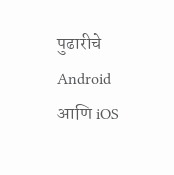पुढारीचे Android आणि iOS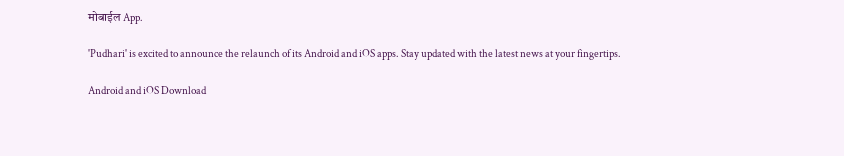मोबाईल App.

'Pudhari' is excited to announce the relaunch of its Android and iOS apps. Stay updated with the latest news at your fingertips.

Android and iOS Download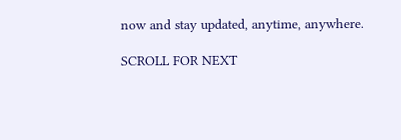now and stay updated, anytime, anywhere.

SCROLL FOR NEXT